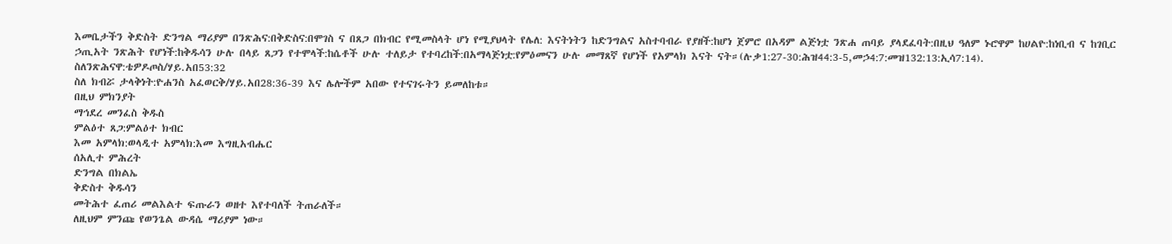እመቤታችን ቅድስት ድንግል ማሪያም በንጽሕና:በቅድስና:በሞገስ ና በጸጋ በክብር የሚመስላት ሆነ የሚያህላት የሌለ: እናትነትን ከድንግልና አስተባብራ የያዘች:ከሆነ ጀምሮ በአዳም ልጅነቷ ንጽሐ ጠባይ ያላደፈባት:በዚህ ዓለም ኑሮዋም ከሀልዮ:ከነቢብ ና ከገቢር ኃጢአት ንጽሕት የሆነች:ከቅዱሳን ሁሉ በላይ ጸጋን የተሞላች:ከሴቶች ሁሉ ተለይታ የተባረከች:በአማላጅነቷ:የምዕመናን ሁሉ መማጸኛ የሆነች የአምላክ እናት ናት።(ሉቃ1:27-30:ሕዝ44:3-5,መኃ4:7:መዝ132:13:ኢሳ7:14).
ስለንጽሕናዋ:ቴዎዶጦስ/ሃይ.አበ53:32
ስለ ክብሯ ታላቅነት:ዮሐንስ አፈወርቅ/ሃይ.አበ28:36-39 እና ሌሎችም አበው የተናገሩትን ይመለከቱ።
በዚህ ምክንያት
ማኅደረ መንፈስ ቅዱስ
ምልዕተ ጸጋ:ምልዕተ ክብር
እመ አምላክ:ወላዲተ አምላክ:እመ እግዚአብሔር
ሰአሊተ ምሕረት
ድንግል በክልኤ
ቅድስተ ቅዱሳን
መትሕተ ፈጠሪ መልእልተ ፍጡራን ወዘተ እየተባለች ትጠራለች።
ለዚህም ምንጩ የወንጌል ውዳሴ ማሪያም ነው።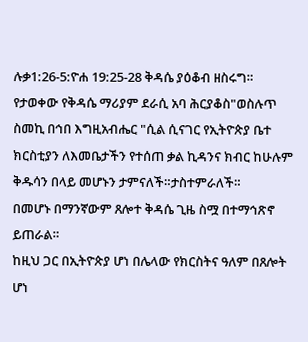ሉቃ1:26-5:ዮሐ 19:25-28 ቅዳሴ ያዕቆብ ዘስሩግ።
የታወቀው የቅዳሴ ማሪያም ደራሲ አባ ሕርያቆስ"ወስሉጥ ስመኪ በኅበ እግዚአብሔር "ሲል ሲናገር የኢትዮጵያ ቤተ ክርስቲያን ለእመቤታችን የተሰጠ ቃል ኪዳንና ክብር ከሁሉም ቅዱሳን በላይ መሆኑን ታምናለች።ታስተምራለች።
በመሆኑ በማንኛውም ጸሎተ ቅዳሴ ጊዜ ስሟ በተማኅጽኖ ይጠራል።
ከዚህ ጋር በኢትዮጵያ ሆነ በሌላው የክርስትና ዓለም በጸሎት ሆነ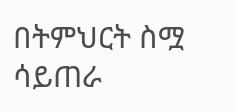በትምህርት ስሟ ሳይጠራ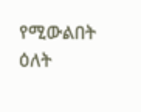የሚውልበት ዕለት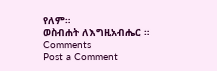የለም።
ወስብሐት ለእግዚአብሔር ።
Comments
Post a Comment